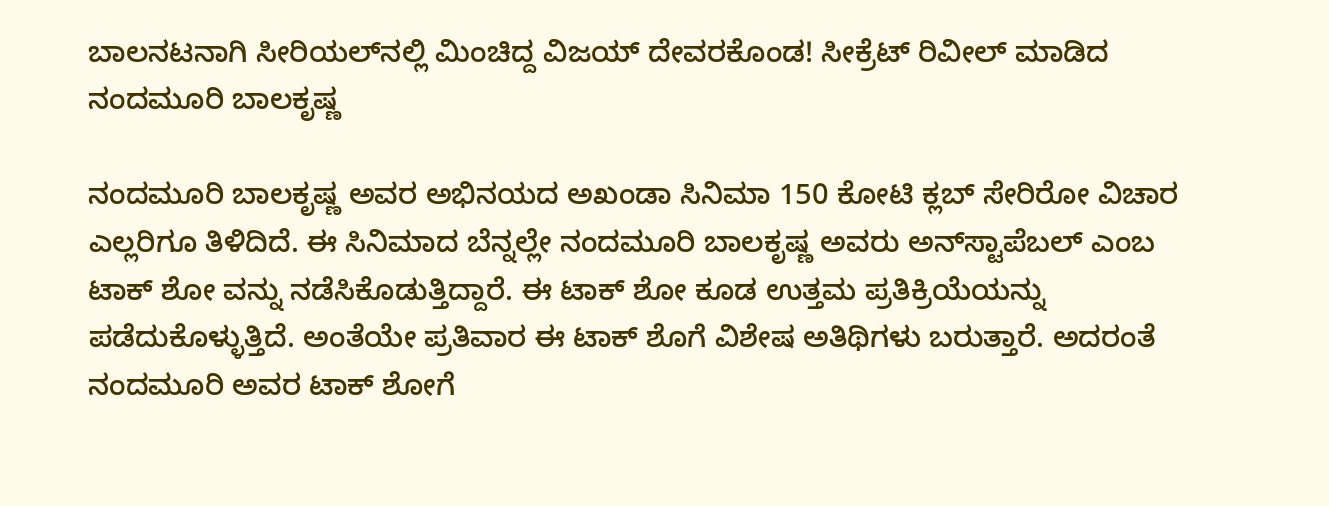ಬಾಲನಟನಾಗಿ ಸೀರಿಯಲ್‌ನಲ್ಲಿ ಮಿಂಚಿದ್ದ ವಿಜಯ್ ದೇವರಕೊಂಡ! ಸೀಕ್ರೆಟ್ ರಿವೀಲ್ ಮಾಡಿದ ನಂದಮೂರಿ ಬಾಲಕೃಷ್ಣ

ನಂದಮೂರಿ ಬಾಲಕೃಷ್ಣ ಅವರ ಅಭಿನಯದ ಅಖಂಡಾ ಸಿನಿಮಾ 150 ಕೋಟಿ ಕ್ಲಬ್ ಸೇರಿರೋ ವಿಚಾರ ಎಲ್ಲರಿಗೂ ತಿಳಿದಿದೆ. ಈ ಸಿನಿಮಾದ ಬೆನ್ನಲ್ಲೇ ನಂದಮೂರಿ ಬಾಲಕೃಷ್ಣ ಅವರು ಅನ್‌ಸ್ಟಾಪೆಬಲ್ ಎಂಬ ಟಾಕ್ ಶೋ ವನ್ನು ನಡೆಸಿಕೊಡುತ್ತಿದ್ದಾರೆ. ಈ ಟಾಕ್ ಶೋ ಕೂಡ ಉತ್ತಮ ಪ್ರತಿಕ್ರಿಯೆಯನ್ನು ಪಡೆದುಕೊಳ್ಳುತ್ತಿದೆ. ಅಂತೆಯೇ ಪ್ರತಿವಾರ ಈ ಟಾಕ್ ಶೊಗೆ ವಿಶೇಷ ಅತಿಥಿಗಳು ಬರುತ್ತಾರೆ. ಅದರಂತೆ ನಂದಮೂರಿ ಅವರ ಟಾಕ್ ಶೋಗೆ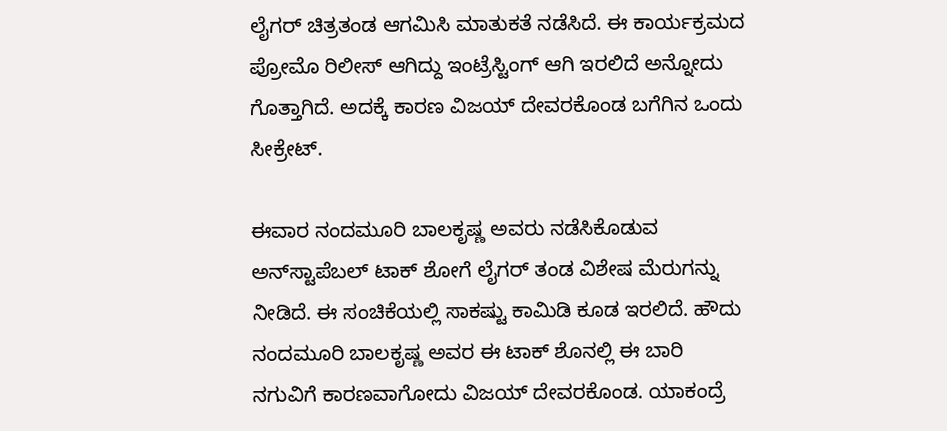ಲೈಗರ್ ಚಿತ್ರತಂಡ ಆಗಮಿಸಿ ಮಾತುಕತೆ ನಡೆಸಿದೆ. ಈ ಕಾರ್ಯಕ್ರಮದ ಪ್ರೋಮೊ ರಿಲೀಸ್ ಆಗಿದ್ದು ಇಂಟ್ರೆಸ್ಟಿಂಗ್ ಆಗಿ ಇರಲಿದೆ ಅನ್ನೋದು ಗೊತ್ತಾಗಿದೆ. ಅದಕ್ಕೆ ಕಾರಣ ವಿಜಯ್ ದೇವರಕೊಂಡ ಬಗೆಗಿನ ಒಂದು ಸೀಕ್ರೇಟ್.

ಈವಾರ ನಂದಮೂರಿ ಬಾಲಕೃಷ್ಣ ಅವರು ನಡೆಸಿಕೊಡುವ ಅನ್‌ಸ್ಟಾಪೆಬಲ್ ಟಾಕ್‌ ಶೋಗೆ ಲೈಗರ್ ತಂಡ ವಿಶೇಷ ಮೆರುಗನ್ನು ನೀಡಿದೆ. ಈ ಸಂಚಿಕೆಯಲ್ಲಿ ಸಾಕಷ್ಟು ಕಾಮಿಡಿ ಕೂಡ ಇರಲಿದೆ. ಹೌದು ನಂದಮೂರಿ ಬಾಲಕೃಷ್ಣ ಅವರ ಈ ಟಾಕ್‌ ಶೊನಲ್ಲಿ ಈ ಬಾರಿ ನಗುವಿಗೆ ಕಾರಣವಾಗೋದು ವಿಜಯ್ ದೇವರಕೊಂಡ. ಯಾಕಂದ್ರೆ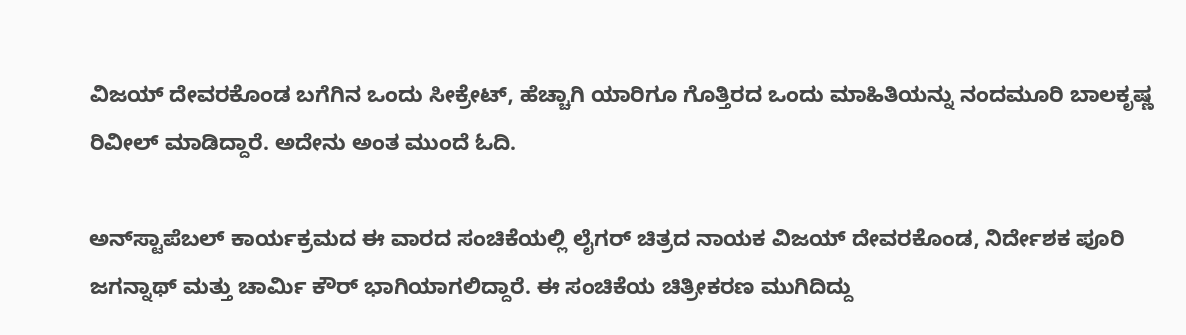ವಿಜಯ್ ದೇವರಕೊಂಡ ಬಗೆಗಿನ ಒಂದು ಸೀಕ್ರೇಟ್, ಹೆಚ್ಚಾಗಿ ಯಾರಿಗೂ ಗೊತ್ತಿರದ ಒಂದು ಮಾಹಿತಿಯನ್ನು ನಂದಮೂರಿ ಬಾಲಕೃಷ್ಣ ರಿವೀಲ್ ಮಾಡಿದ್ದಾರೆ. ಅದೇನು ಅಂತ ಮುಂದೆ ಓದಿ.

ಅನ್‌ಸ್ಟಾಪೆಬಲ್ ಕಾರ್ಯಕ್ರಮದ ಈ ವಾರದ ಸಂಚಿಕೆಯಲ್ಲಿ ಲೈಗರ್ ಚಿತ್ರದ ನಾಯಕ ವಿಜಯ್ ದೇವರಕೊಂಡ, ನಿರ್ದೇಶಕ ಪೂರಿ ಜಗನ್ನಾಥ್ ಮತ್ತು ಚಾರ್ಮಿ ಕೌರ್ ಭಾಗಿಯಾಗಲಿದ್ದಾರೆ. ಈ ಸಂಚಿಕೆಯ ಚಿತ್ರೀಕರಣ ಮುಗಿದಿದ್ದು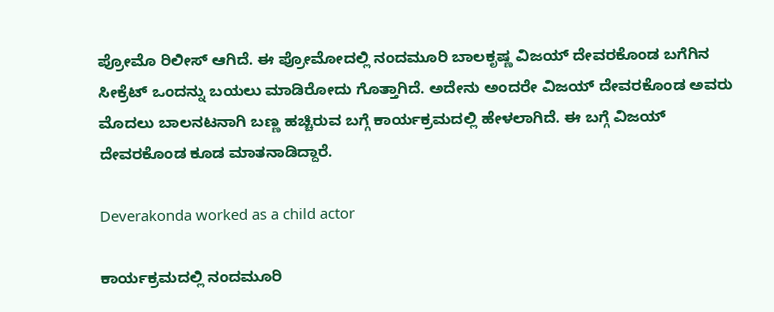ಪ್ರೋಮೊ ರಿಲೀಸ್ ಆಗಿದೆ. ಈ ಪ್ರೋಮೋದಲ್ಲಿ ನಂದಮೂರಿ ಬಾಲಕೃಷ್ಣ ವಿಜಯ್ ದೇವರಕೊಂಡ ಬಗೆಗಿನ ಸೀಕ್ರೆಟ್ ಒಂದನ್ನು ಬಯಲು ಮಾಡಿರೋದು ಗೊತ್ತಾಗಿದೆ. ಅದೇನು ಅಂದರೇ ವಿಜಯ್ ದೇವರಕೊಂಡ ಅವರು ಮೊದಲು ಬಾಲನಟನಾಗಿ ಬಣ್ಣ ಹಚ್ಚಿರುವ ಬಗ್ಗೆ ಕಾರ್ಯಕ್ರಮದಲ್ಲಿ ಹೇಳಲಾಗಿದೆ. ಈ ಬಗ್ಗೆ ವಿಜಯ್ ದೇವರಕೊಂಡ ಕೂಡ ಮಾತನಾಡಿದ್ದಾರೆ.

Deverakonda worked as a child actor

ಕಾರ್ಯಕ್ರಮದಲ್ಲಿ ನಂದಮೂರಿ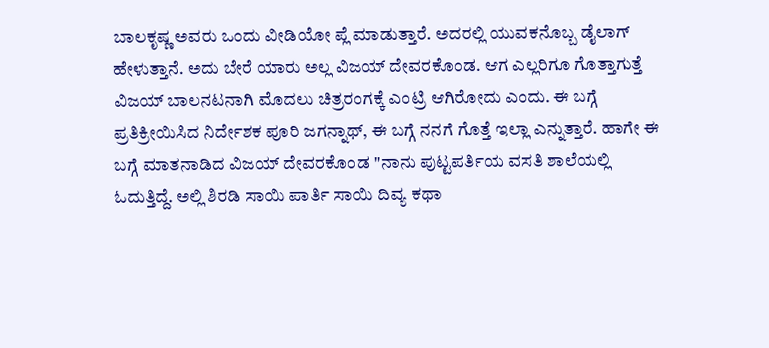ಬಾಲಕೃಷ್ಣ ಅವರು ಒಂದು ವೀಡಿಯೋ ಪ್ಲೆ ಮಾಡುತ್ತಾರೆ. ಅದರಲ್ಲಿ ಯುವಕನೊಬ್ಬ ಡೈಲಾಗ್ ಹೇಳುತ್ತಾನೆ. ಅದು ಬೇರೆ ಯಾರು ಅಲ್ಲ ವಿಜಯ್ ದೇವರಕೊಂಡ. ಆಗ ಎಲ್ಲರಿಗೂ ಗೊತ್ತಾಗುತ್ತೆ ವಿಜಯ್ ಬಾಲನಟನಾಗಿ ಮೊದಲು ಚಿತ್ರರಂಗಕ್ಕೆ ಎಂಟ್ರಿ ಆಗಿರೋದು ಎಂದು. ಈ ಬಗ್ಗೆ ಪ್ರತಿಕ್ರೀಯಿಸಿದ ನಿರ್ದೇಶಕ ಪೂರಿ ಜಗನ್ನಾಥ್, ಈ ಬಗ್ಗೆ ನನಗೆ ಗೊತ್ತೆ ಇಲ್ಲಾ ಎನ್ನುತ್ತಾರೆ. ಹಾಗೇ ಈ ಬಗ್ಗೆ ಮಾತನಾಡಿದ ವಿಜಯ್ ದೇವರಕೊಂಡ "ನಾನು ಪುಟ್ಟಪರ್ತಿಯ ವಸತಿ ಶಾಲೆಯಲ್ಲಿ ಓದುತ್ತಿದ್ದೆ. ಅಲ್ಲಿ ಶಿರಡಿ ಸಾಯಿ ಪಾರ್ತಿ ಸಾಯಿ ದಿವ್ಯ ಕಥಾ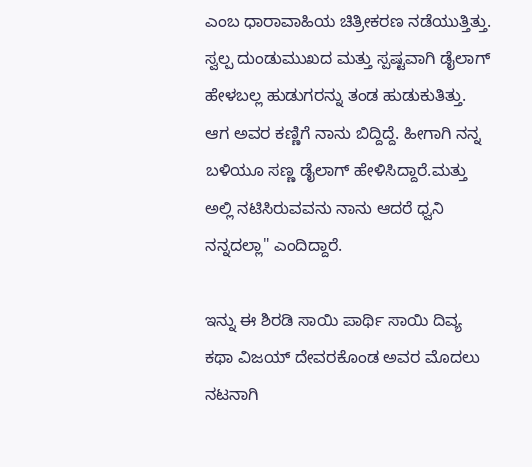ಎಂಬ ಧಾರಾವಾಹಿಯ ಚಿತ್ರೀಕರಣ ನಡೆಯುತ್ತಿತ್ತು. ಸ್ವಲ್ಪ ದುಂಡುಮುಖದ ಮತ್ತು ಸ್ಪಷ್ಟವಾಗಿ ಡೈಲಾಗ್ ಹೇಳಬಲ್ಲ ಹುಡುಗರನ್ನು ತಂಡ ಹುಡುಕುತಿತ್ತು. ಆಗ ಅವರ ಕಣ್ಣಿಗೆ ನಾನು ಬಿದ್ದಿದ್ದೆ. ಹೀಗಾಗಿ ನನ್ನ ಬಳಿಯೂ ಸಣ್ಣ ಡೈಲಾಗ್ ಹೇಳಿಸಿದ್ದಾರೆ.ಮತ್ತು ಅಲ್ಲಿ ನಟಿಸಿರುವವನು ನಾನು ಆದರೆ ಧ್ವನಿ ನನ್ನದಲ್ಲಾ" ಎಂದಿದ್ದಾರೆ.

ಇನ್ನು ಈ ಶಿರಡಿ ಸಾಯಿ ಪಾರ್ಥಿ ಸಾಯಿ ದಿವ್ಯ ಕಥಾ ವಿಜಯ್ ದೇವರಕೊಂಡ ಅವರ ಮೊದಲು ನಟನಾಗಿ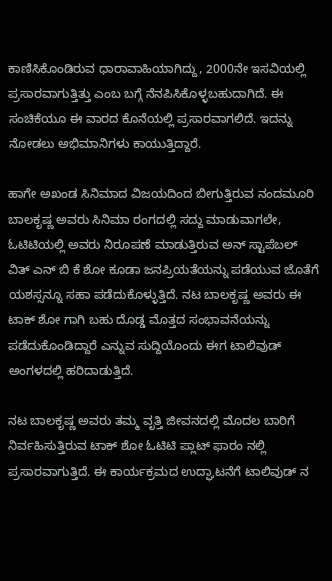ಕಾಣಿಸಿಕೊಂಡಿರುವ ಧಾರಾವಾಹಿಯಾಗಿದ್ದು, 2000ನೇ ಇಸವಿಯಲ್ಲಿ ಪ್ರಸಾರವಾಗುತ್ತಿತ್ತು ಎಂಬ ಬಗ್ಗೆ ನೆನಪಿಸಿಕೊಳ್ಳಬಹುದಾಗಿದೆ. ಈ ಸಂಚಿಕೆಯೂ ಈ ವಾರದ ಕೊನೆಯಲ್ಲಿ ಪ್ರಸಾರವಾಗಲಿದೆ. ಇದನ್ನು ನೋಡಲು ಅಭಿಮಾನಿಗಳು ಕಾಯುತ್ತಿದ್ದಾರೆ.

ಹಾಗೇ ಅಖಂಡ ಸಿನಿಮಾದ ವಿಜಯದಿಂದ ಬೀಗುತ್ತಿರುವ ನಂದಮೂರಿ ಬಾಲಕೃಷ್ಣ ಅವರು ಸಿನಿಮಾ ರಂಗದಲ್ಲಿ ಸದ್ದು ಮಾಡುವಾಗಲೇ, ಓಟಿಟಿಯಲ್ಲಿ ಅವರು ನಿರೂಪಣೆ ಮಾಡುತ್ತಿರುವ ಅನ್ ಸ್ಟಾಪೆಬಲ್ ವಿತ್ ಎನ್ ಬಿ ಕೆ ಶೋ ಕೂಡಾ ಜನಪ್ರಿಯತೆಯನ್ನು ಪಡೆಯುವ ಜೊತೆಗೆ ಯಶಸ್ಸನ್ನೂ ಸಹಾ ಪಡೆದುಕೊಳ್ಳುತ್ತಿದೆ. ನಟ ಬಾಲಕೃಷ್ಣ ಅವರು ಈ ಟಾಕ್ ಶೋ ಗಾಗಿ ಬಹು ದೊಡ್ಡ ಮೊತ್ತದ ಸಂಭಾವನೆಯನ್ನು ಪಡೆದುಕೊಂಡಿದ್ದಾರೆ ಎನ್ನುವ ಸುದ್ದಿಯೊಂದು ಈಗ ಟಾಲಿವುಡ್ ಅಂಗಳದಲ್ಲಿ ಹರಿದಾಡುತ್ತಿದೆ.

ನಟ ಬಾಲಕೃಷ್ಣ ಅವರು ತಮ್ಮ ವೃತ್ತಿ ಜೀವನದಲ್ಲಿ ಮೊದಲ ಬಾರಿಗೆ ನಿರ್ವಹಿಸುತ್ತಿರುವ ಟಾಕ್ ಶೋ ಓಟಿಟಿ ಪ್ಲಾಟ್ ಫಾರಂ ನಲ್ಲಿ ಪ್ರಸಾರವಾಗುತ್ತಿದೆ. ಈ ಕಾರ್ಯಕ್ರಮದ ಉದ್ಘಾಟನೆಗೆ ಟಾಲಿವುಡ್ ನ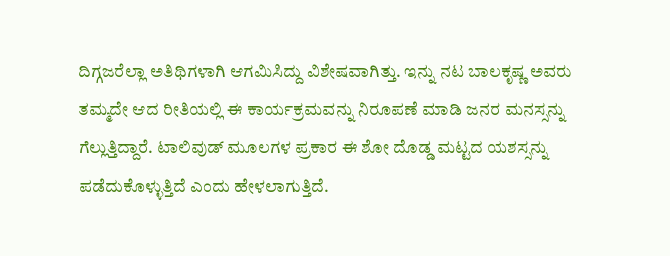ದಿಗ್ಗಜರೆಲ್ಲಾ ಅತಿಥಿಗಳಾಗಿ ಆಗಮಿಸಿದ್ದು ವಿಶೇಷವಾಗಿತ್ತು. ಇನ್ನು ನಟ ಬಾಲಕೃಷ್ಣ ಅವರು ತಮ್ಮದೇ ಆದ ರೀತಿಯಲ್ಲಿ ಈ ಕಾರ್ಯಕ್ರಮವನ್ನು ನಿರೂಪಣೆ ಮಾಡಿ ಜನರ ಮನಸ್ಸನ್ನು ಗೆಲ್ಲುತ್ತಿದ್ದಾರೆ. ಟಾಲಿವುಡ್ ಮೂಲಗಳ ಪ್ರಕಾರ ಈ ಶೋ ದೊಡ್ಡ ಮಟ್ಟದ ಯಶಸ್ಸನ್ನು ಪಡೆದುಕೊಳ್ಳುತ್ತಿದೆ ಎಂದು ಹೇಳಲಾಗುತ್ತಿದೆ.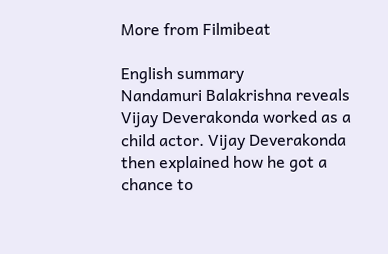More from Filmibeat

English summary
Nandamuri Balakrishna reveals Vijay Deverakonda worked as a child actor. Vijay Deverakonda then explained how he got a chance to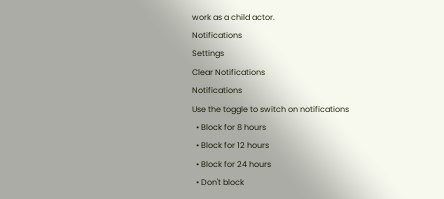work as a child actor.
Notifications
Settings
Clear Notifications
Notifications
Use the toggle to switch on notifications
  • Block for 8 hours
  • Block for 12 hours
  • Block for 24 hours
  • Don't block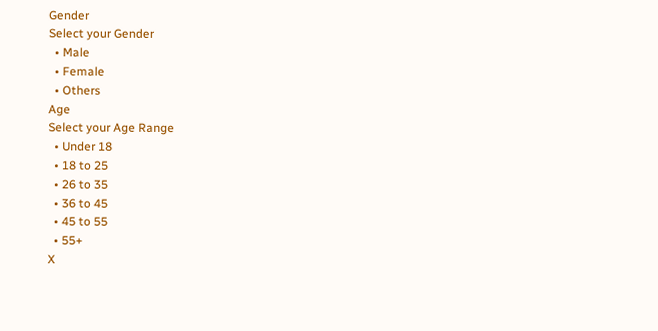Gender
Select your Gender
  • Male
  • Female
  • Others
Age
Select your Age Range
  • Under 18
  • 18 to 25
  • 26 to 35
  • 36 to 45
  • 45 to 55
  • 55+
X